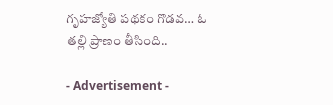గృహజ్యోతి పథకం గొడవ… ఓ తల్లి ప్రాణం తీసింది..

- Advertisement -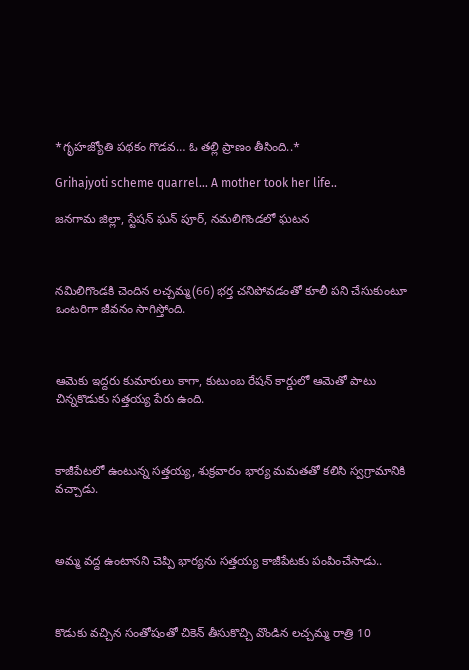*గృహజ్యోతి పథకం గొడవ… ఓ తల్లి ప్రాణం తీసింది..*

Grihajyoti scheme quarrel… A mother took her life..

జనగామ జిల్లా, స్టేషన్ ఘన్ పూర్, నమలిగొండలో ఘటన



నమిలిగొండకి చెందిన లచ్చమ్మ(66) భర్త చనిపోవడంతో కూలీ పని చేసుకుంటూ ఒంటరిగా జీవనం సాగిస్తోంది.



ఆమెకు ఇద్దరు కుమారులు కాగా, కుటుంబ రేషన్ కార్డులో ఆమెతో పాటు చిన్నకొడుకు సత్తయ్య పేరు ఉంది.



కాజీపేటలో ఉంటున్న సత్తయ్య, శుక్రవారం భార్య మమతతో కలిసి స్వగ్రామానికి వచ్చాడు.



అమ్మ వద్ద ఉంటానని చెప్పి భార్యను సత్తయ్య కాజీపేటకు పంపించేసాడు..



కొడుకు వచ్చిన సంతోషంతో చికెన్ తీసుకొచ్చి వొండిన లచ్చమ్మ రాత్రి 10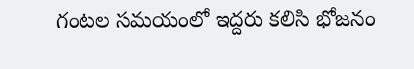గంటల సమయంలో ఇద్దరు కలిసి భోజనం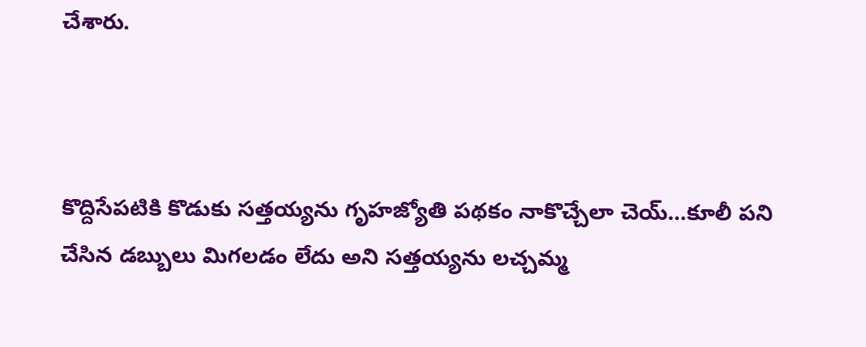చేశారు.



కొద్దిసేపటికి కొడుకు సత్తయ్యను గృహజ్యోతి పథకం నాకొచ్చేలా చెయ్…కూలీ పని చేసిన డబ్బులు మిగలడం లేదు అని సత్తయ్యను లచ్చమ్మ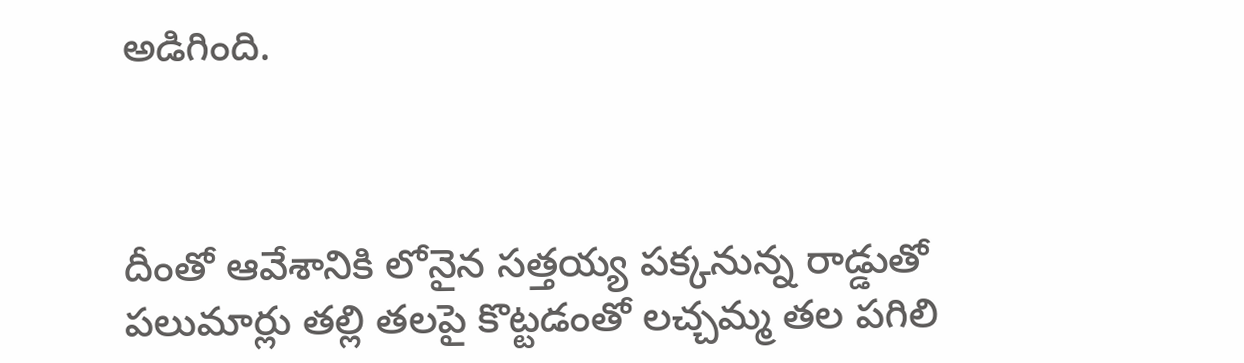అడిగింది.



దీంతో ఆవేశానికి లోనైన సత్తయ్య పక్కనున్న రాడ్డుతో పలుమార్లు తల్లి తలపై కొట్టడంతో లచ్చమ్మ తల పగిలి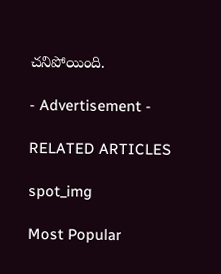చనిపోయింది.

- Advertisement -

RELATED ARTICLES

spot_img

Most Popular